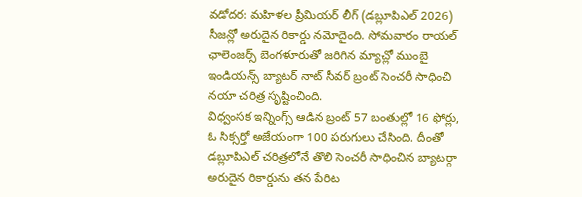వడోదర: మహిళల ప్రీమియర్ లీగ్ (డబ్లూపిఎల్ 2026) సీజన్లో అరుదైన రికార్డు నమోదైంది. సోమవారం రాయల్ ఛాలెంజర్స్ బెంగళూరుతో జరిగిన మ్యాచ్లో ముంబై ఇండియన్స్ బ్యాటర్ నాట్ సీవర్ బ్రంట్ సెంచరీ సాధించి నయా చరిత్ర సృష్టించింది.
విధ్వంసక ఇన్నింగ్స్ ఆడిన బ్రంట్ 57 బంతుల్లో 16 ఫోర్లు, ఓ సిక్సర్తో అజేయంగా 100 పరుగులు చేసింది. దీంతో డబ్లూపిఎల్ చరిత్రలోనే తొలి సెంచరీ సాధించిన బ్యాటర్గా అరుదైన రికార్డును తన పేరిట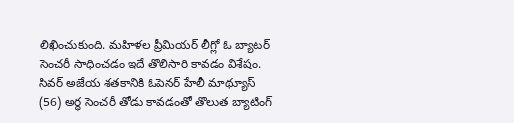లిఖించుకుంది. మహిళల ప్రీమియర్ లీగ్లో ఓ బ్యాటర్ సెంచరీ సాధించడం ఇదే తొలిసారి కావడం విశేషం. సివర్ అజేయ శతకానికి ఓపెనర్ హేలీ మాథ్యూస్ (56) అర్ధ సెంచరీ తోడు కావడంతో తొలుత బ్యాటింగ్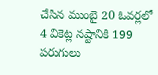చేసిన ముంబై 20 ఓవర్లలో 4 వికెట్ల నష్టానికి 199 పరుగులు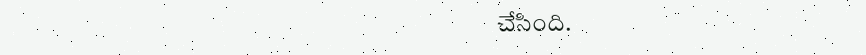చేసింది.